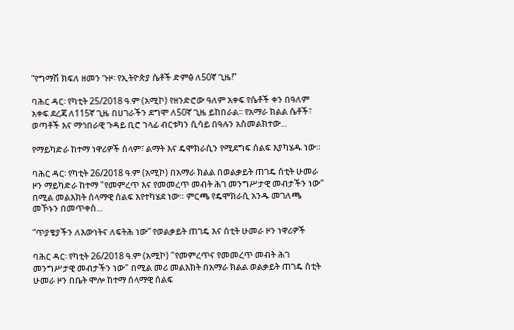“የግማሽ ክፍለ ዘመን ጉዞ፡ የኢትዮጵያ ሴቶች ድምፅ ለ50ኛ ጊዜ!”

ባሕር ዳር፡ የካቲት 25/2018 ዓ.ም (አሚኮ) የዘንድሮው ዓለም አቀፍ የሴቶች ቀን በዓለም አቀፍ ደረጃ ለ115ኛ ጊዜ በሀገራችን ደግሞ ለ50ኛ ጊዜ ይከበራል፡፡ የአማራ ክልል ሴቶች፣ ወጣቶች እና ማኅበራዊ ጉዳይ ቢሮ ኀላፊ ብርቱካን ሲሳይ በዓሉን አስመልክተው...

የማይካድራ ከተማ ነዋሪዎች ሰላም፣ ልማት እና ዴሞክራሲን የሚደግፍ ሰልፍ እያካሄዱ ነው።

ባሕር ዳር፡ የካቲት 26/2018 ዓ.ም (አሚኮ) በአማራ ክልል በወልቃይት ጠገዴ ሰቲት ሁመራ ዞን ማይካድራ ከተማ "የመምረጥ እና የመመረጥ መብት ሕገ መንግሥታዊ መብታችን ነው" በሚል መልእክት ሰላማዊ ሰልፍ እየተካሄደ ነው። ምርጫ የዴሞክራሲ አንዱ መገለጫ መኾኑን በመጥቀስ...

“ጥያቄያችን ለእውነትና ለፍትሕ ነው” የወልቃይት ጠገዴ እና ሰቲት ሁመራ ዞን ነዋሪዎች

ባሕር ዳር፡ የካቲት 26/2018 ዓ.ም (አሚኮ) "የመምረጥና የመመረጥ መብት ሕገ መንግሥታዊ መብታችን ነው" በሚል መሪ መልእክት በአማራ ክልል ወልቃይት ጠገዴ ሰቲት ሁመራ ዞን በቤት ሞሎ ከተማ ሰላማዊ ሰልፍ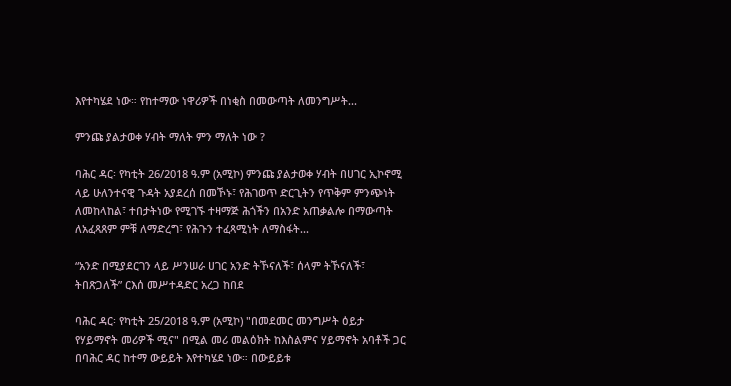እየተካሄደ ነው። የከተማው ነዋሪዎች በነቂስ በመውጣት ለመንግሥት...

ምንጩ ያልታወቀ ሃብት ማለት ምን ማለት ነው ?

ባሕር ዳር፡ የካቲት 26/2018 ዓ.ም (አሚኮ) ምንጩ ያልታወቀ ሃብት በሀገር ኢኮኖሚ ላይ ሁለንተናዊ ጉዳት አያደረሰ በመኾኑ፣ የሕገወጥ ድርጊትን የጥቅም ምንጭነት ለመከላከል፣ ተበታትነው የሚገኙ ተዛማጅ ሕጎችን በአንድ አጠቃልሎ በማውጣት ለአፈጻጸም ምቹ ለማድረግ፣ የሕጉን ተፈጻሚነት ለማስፋት...

“አንድ በሚያደርገን ላይ ሥንሠራ ሀገር አንድ ትኾናለች፣ ሰላም ትኾናለች፣ ትበጽጋለች” ርእሰ መሥተዳድር አረጋ ከበደ

ባሕር ዳር፡ የካቲት 25/2018 ዓ.ም (አሚኮ) "በመደመር መንግሥት ዕይታ የሃይማኖት መሪዎች ሚና" በሚል መሪ መልዕክት ከእስልምና ሃይማኖት አባቶች ጋር በባሕር ዳር ከተማ ውይይት እየተካሄደ ነው። በውይይቱ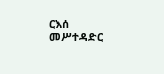ርእሰ መሥተዳድር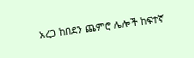አረጋ ከበደን ጨምሮ ሌሎች ከፍተኛ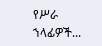የሥራ ኀላፊዎች...